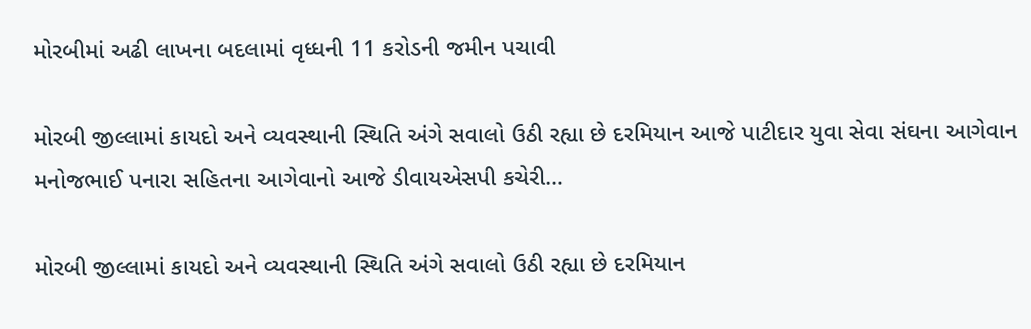મોરબીમાં અઢી લાખના બદલામાં વૃધ્ધની 11 કરોડની જમીન પચાવી

મોરબી જીલ્લામાં કાયદો અને વ્યવસ્થાની સ્થિતિ અંગે સવાલો ઉઠી રહ્યા છે દરમિયાન આજે પાટીદાર યુવા સેવા સંઘના આગેવાન મનોજભાઈ પનારા સહિતના આગેવાનો આજે ડીવાયએસપી કચેરી…

મોરબી જીલ્લામાં કાયદો અને વ્યવસ્થાની સ્થિતિ અંગે સવાલો ઉઠી રહ્યા છે દરમિયાન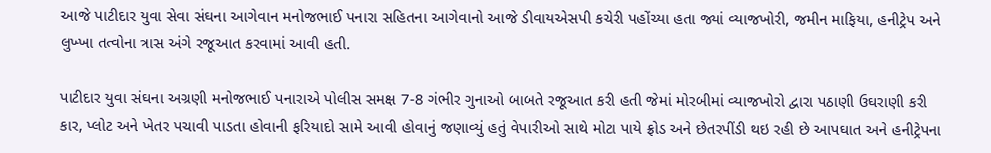આજે પાટીદાર યુવા સેવા સંઘના આગેવાન મનોજભાઈ પનારા સહિતના આગેવાનો આજે ડીવાયએસપી કચેરી પહોંચ્યા હતા જ્યાં વ્યાજખોરી, જમીન માફિયા, હનીટ્રેપ અને લુખ્ખા તત્વોના ત્રાસ અંગે રજૂઆત કરવામાં આવી હતી.

પાટીદાર યુવા સંઘના અગ્રણી મનોજભાઈ પનારાએ પોલીસ સમક્ષ 7-8 ગંભીર ગુનાઓ બાબતે રજૂઆત કરી હતી જેમાં મોરબીમાં વ્યાજખોરો દ્વારા પઠાણી ઉઘરાણી કરી કાર, પ્લોટ અને ખેતર પચાવી પાડતા હોવાની ફરિયાદો સામે આવી હોવાનું જણાવ્યું હતું વેપારીઓ સાથે મોટા પાયે ફ્રોડ અને છેતરપીંડી થઇ રહી છે આપઘાત અને હનીટ્રેપના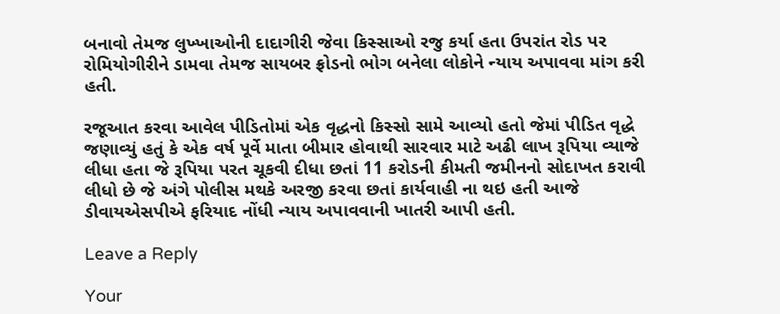બનાવો તેમજ લુખ્ખાઓની દાદાગીરી જેવા કિસ્સાઓ રજુ કર્યા હતા ઉપરાંત રોડ પર રોમિયોગીરીને ડામવા તેમજ સાયબર ફ્રોડનો ભોગ બનેલા લોકોને ન્યાય અપાવવા માંગ કરી હતી.

રજૂઆત કરવા આવેલ પીડિતોમાં એક વૃદ્ધનો કિસ્સો સામે આવ્યો હતો જેમાં પીડિત વૃદ્ધે જણાવ્યું હતું કે એક વર્ષ પૂર્વે માતા બીમાર હોવાથી સારવાર માટે અઢી લાખ રૂપિયા વ્યાજે લીધા હતા જે રૂપિયા પરત ચૂકવી દીધા છતાં 11 કરોડની કીમતી જમીનનો સોદાખત કરાવી લીધો છે જે અંગે પોલીસ મથકે અરજી કરવા છતાં કાર્યવાહી ના થઇ હતી આજે ડીવાયએસપીએ ફરિયાદ નોંધી ન્યાય અપાવવાની ખાતરી આપી હતી.

Leave a Reply

Your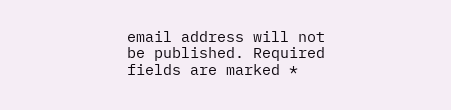email address will not be published. Required fields are marked *